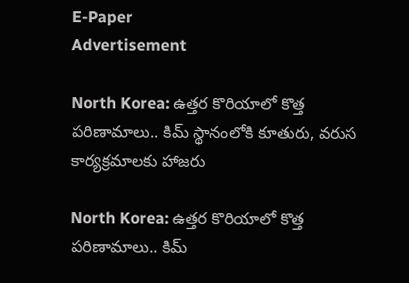E-Paper
Advertisement

North Korea: ఉత్తర కొరియాలో కొత్త పరిణామాలు.. కిమ్ స్థానంలోకి కూతురు, వరుస కార్యక్రమాలకు హాజరు

North Korea: ఉత్తర కొరియాలో కొత్త పరిణామాలు.. కిమ్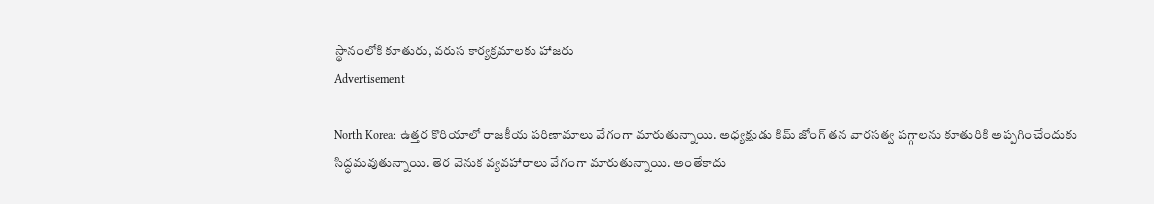స్థానంలోకి కూతురు, వరుస కార్యక్రమాలకు హాజరు
Advertisement

North Korea: ఉత్తర కొరియాలో రాజకీయ పరిణామాలు వేగంగా మారుతున్నాయి. అధ్యక్షుడు కిమ్ జోంగ్ తన వారసత్వ పగ్గాలను కూతురికి అప్పగించేందుకు సిద్ధమవుతున్నాయి. తెర వెనుక వ్యవహారాలు వేగంగా మారుతున్నాయి. అంతేకాదు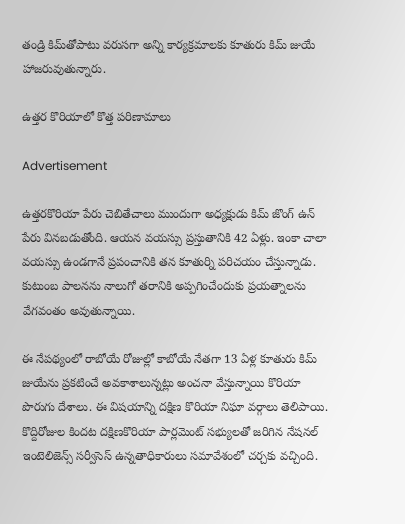తండ్రి కిమ్‌తోపాటు వరుసగా అన్ని కార్యక్రమాలకు కూతురు కిమ్‌ జుయే హాజరువుతున్నారు.

ఉత్తర కొరియాలో కొత్త పరిణామాలు

Advertisement

ఉత్తరకొరియా పేరు చెబితేచాలు ముందుగా అధ్యక్షుడు కిమ్‌ జొంగ్‌ ఉన్‌ పేరు వినబడుతోంది. ఆయన వయస్సు ప్రస్తుతానికి 42 ఏళ్లు. ఇంకా చాలా వయస్సు ఉండగానే ప్రపంచానికి తన కూతుర్ని పరిచయం చేస్తున్నాడు. కుటుంబ పాలనను నాలుగో తరానికి అప్పగించేందుకు ప్రయత్నాలను వేగవంతం అవుతున్నాయి.

ఈ నేపథ్యంలో రాబోయే రోజుల్లో కాబోయే నేతగా 13 ఏళ్ల కూతురు కిమ్‌ జుయేను ప్రకటించే అవకాశాలున్నట్లు అంచనా వేస్తున్నాయి కొరియా పొరుగు దేశాలు. ఈ విషయాన్ని దక్షిణ కొరియా నిఘా వర్గాలు తెలిపాయి. కొద్దిరోజుల కిందట దక్షిణకొరియా పార్లమెంట్‌ సభ్యులతో జరిగిన నేషనల్‌ ఇంటెలిజెన్స్ సర్వీసెస్ ఉన్నతాధికారులు సమావేశంలో చర్చకు వచ్చింది.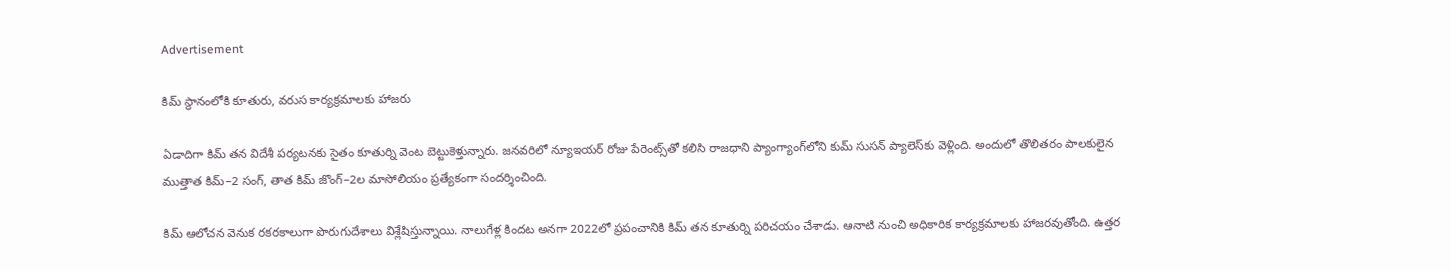Advertisement

కిమ్ స్థానంలోకి కూతురు, వరుస కార్యక్రమాలకు హాజరు

ఏడాదిగా కిమ్‌ తన విదేశీ పర్యటనకు సైతం కూతుర్ని వెంట బెట్టుకెళ్తున్నారు. జనవరిలో న్యూఇయర్ రోజు పేరెంట్స్‌తో కలిసి రాజధాని ప్యాంగ్యాంగ్‌లోని కుమ్‌ సుసన్‌ ప్యాలెస్‌కు వెళ్లింది. అందులో తొలితరం పాలకులైన ముత్తాత కిమ్‌–2 సంగ్, తాత కిమ్‌ జొంగ్‌–2ల మాసోలియం ప్రత్యేకంగా సందర్శించింది.

కిమ్ ఆలోచన వెనుక రకరకాలుగా పొరుగుదేశాలు విశ్లేషిస్తున్నాయి. నాలుగేళ్ల కిందట అనగా 2022లో ప్రపంచానికి కిమ్‌ తన కూతుర్ని పరిచయం చేశాడు. ఆనాటి నుంచి అధికారిక కార్యక్రమాలకు హాజరవుతోంది. ఉత్తర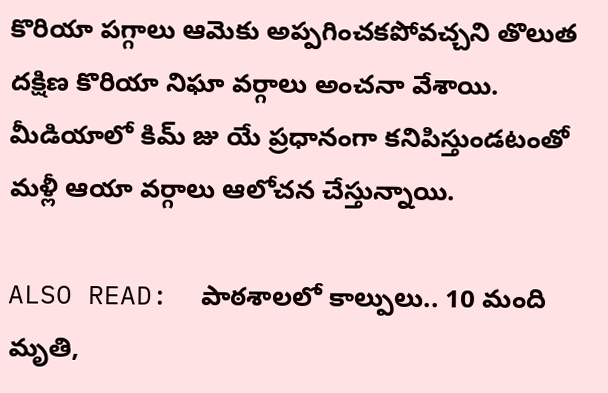కొరియా పగ్గాలు ఆమెకు అప్పగించకపోవచ్చని తొలుత దక్షిణ కొరియా నిఘా వర్గాలు అంచనా వేశాయి. మీడియాలో కిమ్‌ జు యే ప్రధానంగా కనిపిస్తుండటంతో మళ్లీ ఆయా వర్గాలు ఆలోచన చేస్తున్నాయి.

ALSO READ:  పాఠశాలలో కాల్పులు.. 10 మంది మృతి,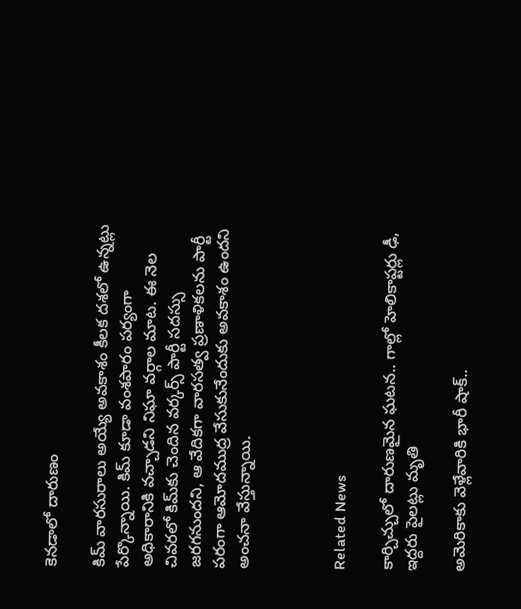కెనడాలో దారుణం

కిమ్‌ వారసురాలు అయ్యే అవకాశం కీలక దశలో ఉన్నట్లు పేర్కొన్నాయి. కిమ్‌ కూడా వంశపారం పర్యంగా అధికారానికి వచ్చాడని నిఘా వర్గాల మాట. ఈ నెల చివరలో కిమ్‌కు చెందిన వర్కర్స్‌ పార్టీ సదస్సు జరగనుందని, ఆ వేదికగా వారసత్వ ప్రణాళికలను పార్టీ పరంగా ఆమోదముద్ర వేసుకునేందుకు అవకాశం ఉందని అంచనా వేస్తున్నాయి.



Related News

కార్చిచ్చులో దారుణమైన ఘటన.. గాల్లో హెలికాప్టర్లు ఢీ, ఇద్దరు పైలట్లు మృతి

అమెరికాకు వెళ్లేవారికి భారీ షాక్..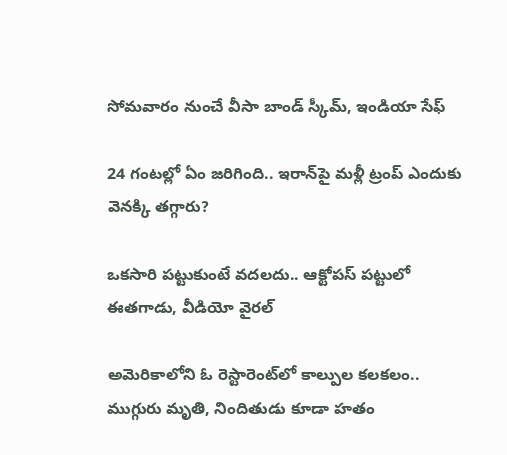సోమవారం నుంచే వీసా బాండ్ స్కీమ్, ఇండియా సేఫ్

24 గంటల్లో ఏం జరిగింది.. ఇరాన్‌పై మళ్లీ ట్రంప్ ఎందుకు వెనక్కి తగ్గారు?

ఒకసారి పట్టుకుంటే వదలదు.. ఆక్టోపస్ పట్టులో ఈతగాడు, వీడియో వైరల్

అమెరికాలోని ఓ రెస్టారెంట్‌లో కాల్పుల కలకలం.. ముగ్గురు మృతి, నిందితుడు కూడా హతం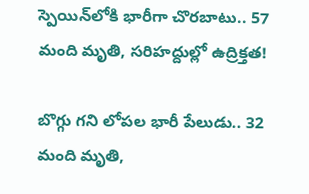స్పెయిన్‌లోకి భారీగా చొరబాటు.. 57 మంది మృతి, సరిహద్దుల్లో ఉద్రిక్తత!

బొగ్గు గని లోపల భారీ పేలుడు.. 32 మంది మృతి,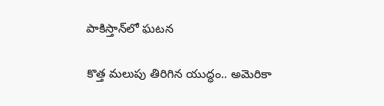పాకిస్తాన్‌లో ఘటన

కొత్త మలుపు తిరిగిన యుద్ధం.. అమెరికా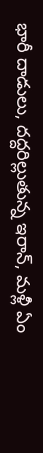భారీ దాడులు, దద్దరిల్లుతున్న ఇరాన్‌, మళ్లీ ఏం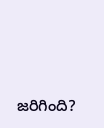జరిగింది?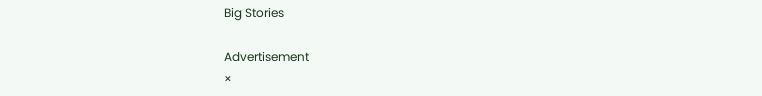Big Stories

Advertisement
×